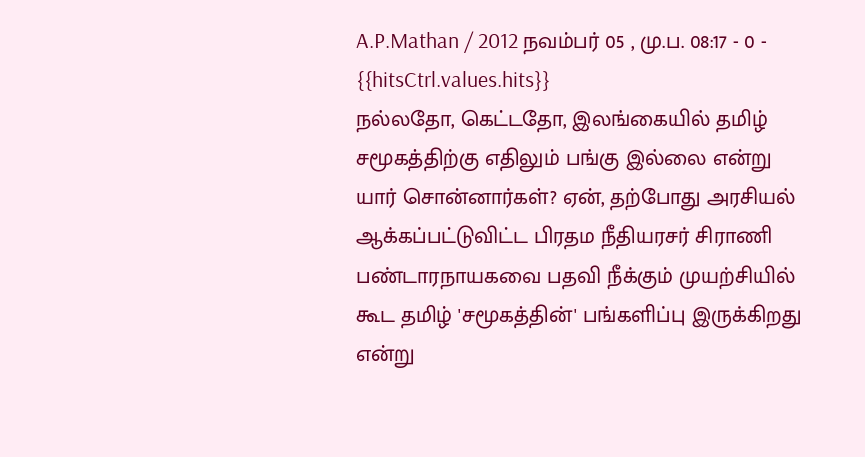A.P.Mathan / 2012 நவம்பர் 05 , மு.ப. 08:17 - 0 - {{hitsCtrl.values.hits}}
நல்லதோ, கெட்டதோ, இலங்கையில் தமிழ் சமூகத்திற்கு எதிலும் பங்கு இல்லை என்று யார் சொன்னார்கள்? ஏன், தற்போது அரசியல் ஆக்கப்பட்டுவிட்ட பிரதம நீதியரசர் சிராணி பண்டாரநாயகவை பதவி நீக்கும் முயற்சியில் கூட தமிழ் 'சமூகத்தின்' பங்களிப்பு இருக்கிறது என்று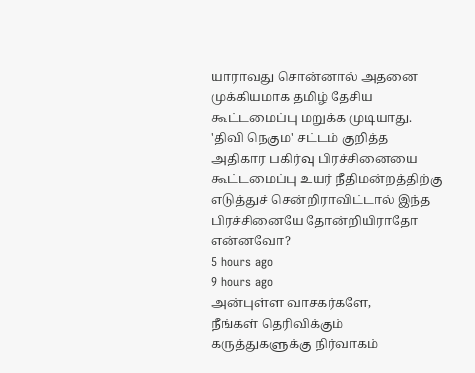யாராவது சொன்னால் அதனை முக்கியமாக தமிழ் தேசிய கூட்டமைப்பு மறுக்க முடியாது. 'திவி நெகும' சட்டம் குறித்த அதிகார பகிர்வு பிரச்சினையை கூட்டமைப்பு உயர் நீதிமன்றத்திற்கு எடுத்துச் சென்றிராவிட்டால் இந்த பிரச்சினையே தோன்றியிராதோ என்னவோ?
5 hours ago
9 hours ago
அன்புள்ள வாசகர்களே,
நீங்கள் தெரிவிக்கும் கருத்துகளுக்கு நிர்வாகம்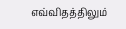எவ்விதத்திலும்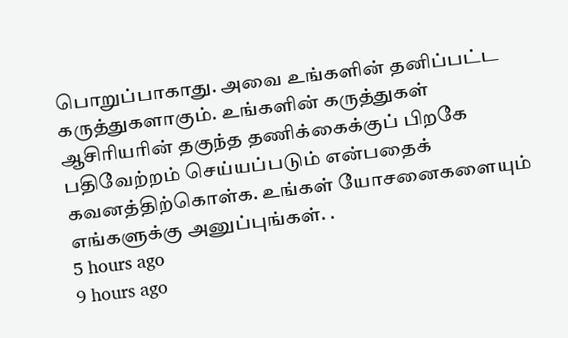பொறுப்பாகாது. அவை உங்களின் தனிப்பட்ட கருத்துகளாகும். உங்களின் கருத்துகள் ஆசிரியரின் தகுந்த தணிக்கைக்குப் பிறகே பதிவேற்றம் செய்யப்படும் என்பதைக் கவனத்திற்கொள்க. உங்கள் யோசனைகளையும் எங்களுக்கு அனுப்புங்கள். .
5 hours ago
9 hours ago